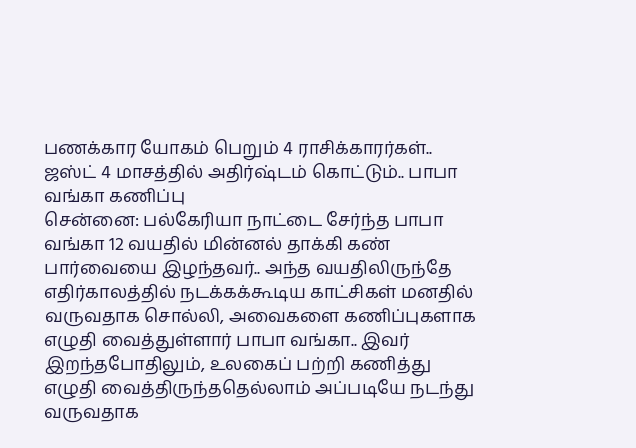பணக்கார யோகம் பெறும் 4 ராசிக்காரர்கள்.. ஜஸ்ட் 4 மாசத்தில் அதிர்ஷ்டம் கொட்டும்.. பாபா வங்கா கணிப்பு
சென்னை: பல்கேரியா நாட்டை சேர்ந்த பாபா வங்கா 12 வயதில் மின்னல் தாக்கி கண் பார்வையை இழந்தவர்.. அந்த வயதிலிருந்தே எதிர்காலத்தில் நடக்கக்கூடிய காட்சிகள் மனதில் வருவதாக சொல்லி, அவைகளை கணிப்புகளாக எழுதி வைத்துள்ளார் பாபா வங்கா.. இவர் இறந்தபோதிலும், உலகைப் பற்றி கணித்து எழுதி வைத்திருந்ததெல்லாம் அப்படியே நடந்து வருவதாக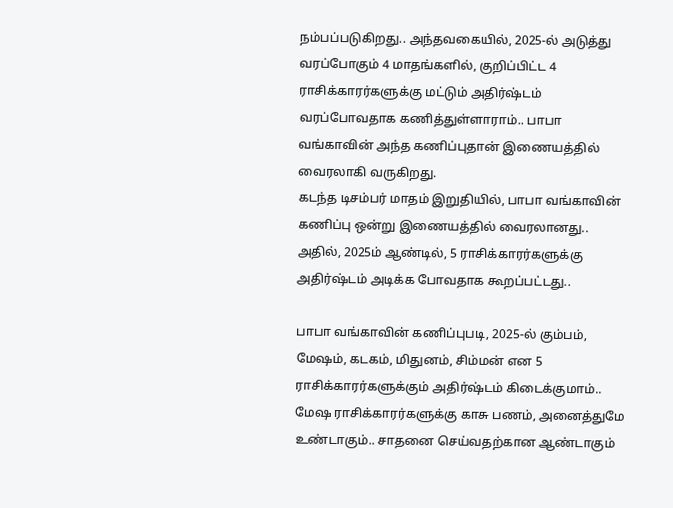நம்பப்படுகிறது.. அந்தவகையில், 2025-ல் அடுத்து வரப்போகும் 4 மாதங்களில், குறிப்பிட்ட 4 ராசிக்காரர்களுக்கு மட்டும் அதிர்ஷ்டம் வரப்போவதாக கணித்துள்ளாராம்.. பாபா வங்காவின் அந்த கணிப்புதான் இணையத்தில் வைரலாகி வருகிறது.
கடந்த டிசம்பர் மாதம் இறுதியில், பாபா வங்காவின் கணிப்பு ஒன்று இணையத்தில் வைரலானது.. அதில், 2025ம் ஆண்டில், 5 ராசிக்காரர்களுக்கு அதிர்ஷ்டம் அடிக்க போவதாக கூறப்பட்டது..

பாபா வங்காவின் கணிப்புபடி, 2025-ல் கும்பம், மேஷம், கடகம், மிதுனம், சிம்மன் என 5 ராசிக்காரர்களுக்கும் அதிர்ஷ்டம் கிடைக்குமாம்.. மேஷ ராசிக்காரர்களுக்கு காசு பணம், அனைத்துமே உண்டாகும்.. சாதனை செய்வதற்கான ஆண்டாகும்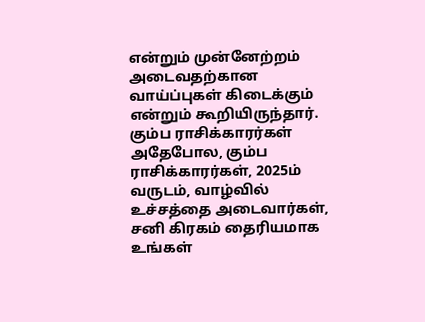என்றும் முன்னேற்றம் அடைவதற்கான வாய்ப்புகள் கிடைக்கும் என்றும் கூறியிருந்தார்.
கும்ப ராசிக்காரர்கள்
அதேபோல, கும்ப ராசிக்காரர்கள், 2025ம் வருடம், வாழ்வில் உச்சத்தை அடைவார்கள், சனி கிரகம் தைரியமாக உங்கள்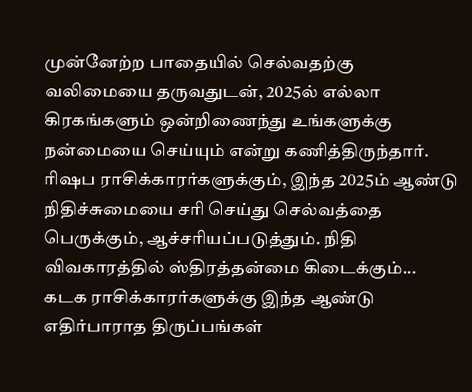முன்னேற்ற பாதையில் செல்வதற்கு வலிமையை தருவதுடன், 2025ல் எல்லா கிரகங்களும் ஒன்றிணைந்து உங்களுக்கு நன்மையை செய்யும் என்று கணித்திருந்தார்.
ரிஷப ராசிக்காரர்களுக்கும், இந்த 2025ம் ஆண்டு நிதிச்சுமையை சரி செய்து செல்வத்தை பெருக்கும், ஆச்சரியப்படுத்தும். நிதி விவகாரத்தில் ஸ்திரத்தன்மை கிடைக்கும்... கடக ராசிக்காரர்களுக்கு இந்த ஆண்டு எதிர்பாராத திருப்பங்கள்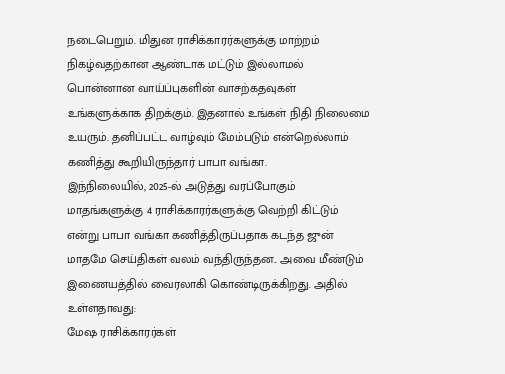நடைபெறும். மிதுன ராசிக்காரர்களுக்கு மாற்றம் நிகழ்வதற்கான ஆண்டாக மட்டும் இல்லாமல் பொன்னான வாய்ப்புகளின் வாசற்கதவுகள் உங்களுக்காக திறக்கும். இதனால் உங்கள் நிதி நிலைமை உயரும். தனிப்பட்ட வாழ்வும் மேம்படும் என்றெல்லாம் கணித்து கூறியிருந்தார் பாபா வங்கா.
இந்நிலையில், 2025-ல் அடுத்து வரப்போகும் மாதங்களுக்கு 4 ராசிக்காரர்களுக்கு வெற்றி கிட்டும் என்று பாபா வங்கா கணித்திருப்பதாக கடந்த ஜுன் மாதமே செய்திகள் வலம் வந்திருந்தன.. அவை மீண்டும் இணையத்தில் வைரலாகி கொண்டிருக்கிறது. அதில் உள்ளதாவது:
மேஷ ராசிக்காரர்கள்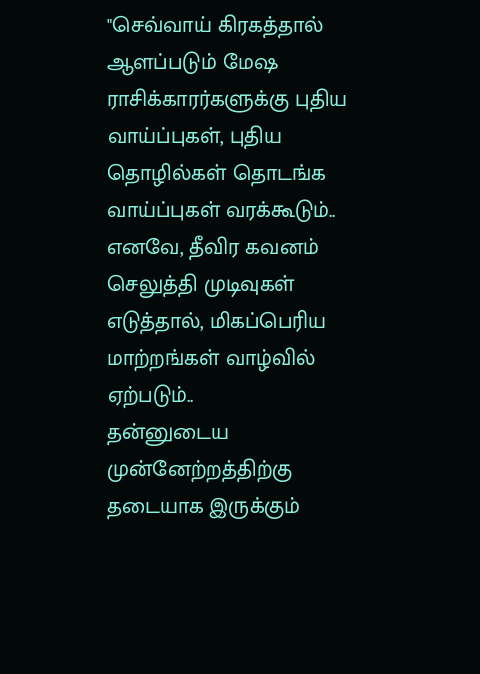"செவ்வாய் கிரகத்தால் ஆளப்படும் மேஷ ராசிக்காரர்களுக்கு புதிய வாய்ப்புகள், புதிய தொழில்கள் தொடங்க வாய்ப்புகள் வரக்கூடும்.. எனவே, தீவிர கவனம் செலுத்தி முடிவுகள் எடுத்தால், மிகப்பெரிய மாற்றங்கள் வாழ்வில் ஏற்படும்..
தன்னுடைய முன்னேற்றத்திற்கு தடையாக இருக்கும்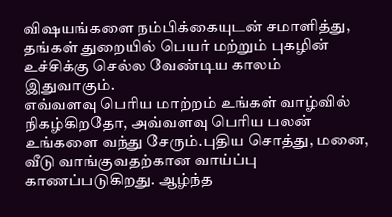விஷயங்களை நம்பிக்கையுடன் சமாளித்து, தங்கள் துறையில் பெயர் மற்றும் புகழின் உச்சிக்கு செல்ல வேண்டிய காலம் இதுவாகும்.
எவ்வளவு பெரிய மாற்றம் உங்கள் வாழ்வில் நிகழ்கிறதோ, அவ்வளவு பெரிய பலன் உங்களை வந்து சேரும்.புதிய சொத்து, மனை, வீடு வாங்குவதற்கான வாய்ப்பு காணப்படுகிறது. ஆழ்ந்த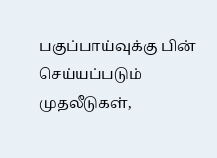பகுப்பாய்வுக்கு பின் செய்யப்படும் முதலீடுகள்,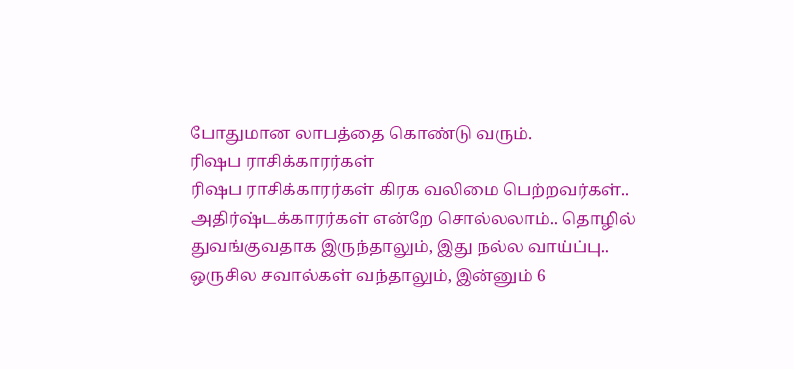போதுமான லாபத்தை கொண்டு வரும்.
ரிஷப ராசிக்காரர்கள்
ரிஷப ராசிக்காரர்கள் கிரக வலிமை பெற்றவர்கள்.. அதிர்ஷ்டக்காரர்கள் என்றே சொல்லலாம்.. தொழில் துவங்குவதாக இருந்தாலும், இது நல்ல வாய்ப்பு.. ஒருசில சவால்கள் வந்தாலும், இன்னும் 6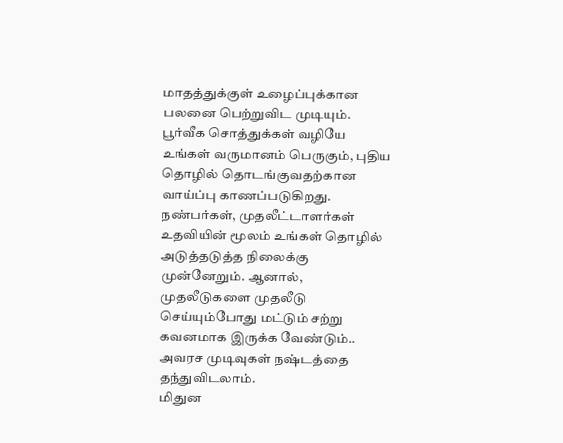மாதத்துக்குள் உழைப்புக்கான பலனை பெற்றுவிட முடியும்.
பூர்வீக சொத்துக்கள் வழியே உங்கள் வருமானம் பெருகும், புதிய தொழில் தொடங்குவதற்கான வாய்ப்பு காணப்படுகிறது. நண்பர்கள், முதலீட்டாளர்கள் உதவியின் மூலம் உங்கள் தொழில் அடுத்தடுத்த நிலைக்கு முன்னேறும். ஆனால், முதலீடுகளை முதலீடு செய்யும்போது மட்டும் சற்று கவனமாக இருக்க வேண்டும்.. அவரச முடிவுகள் நஷ்டத்தை தந்துவிடலாம்.
மிதுன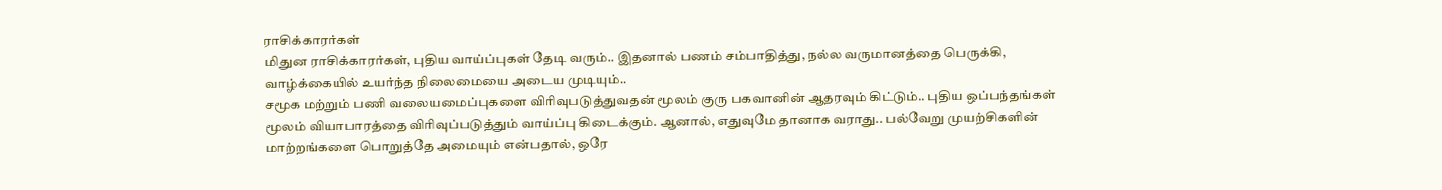ராசிக்காரர்கள்
மிதுன ராசிக்காரர்கள், புதிய வாய்ப்புகள் தேடி வரும்.. இதனால் பணம் சம்பாதித்து, நல்ல வருமானத்தை பெருக்கி, வாழ்க்கையில் உயர்ந்த நிலைமையை அடைய முடியும்..
சமூக மற்றும் பணி வலையமைப்புகளை விரிவுபடுத்துவதன் மூலம் குரு பகவானின் ஆதரவும் கிட்டும்.. புதிய ஒப்பந்தங்கள் மூலம் வியாபாரத்தை விரிவுப்படுத்தும் வாய்ப்பு கிடைக்கும். ஆனால், எதுவுமே தானாக வராது.. பல்வேறு முயற்சிகளின் மாற்றங்களை பொறுத்தே அமையும் என்பதால், ஒரே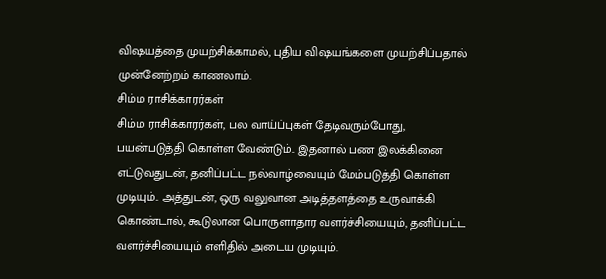விஷயத்தை முயற்சிக்காமல், புதிய விஷயங்களை முயற்சிப்பதால் முன்னேற்றம் காணலாம்.
சிம்ம ராசிக்காரர்கள்
சிம்ம ராசிக்காரர்கள், பல வாய்ப்புகள் தேடிவரும்போது, பயன்படுத்தி கொள்ள வேண்டும்.. இதனால் பண இலக்கினை எட்டுவதுடன், தனிப்பட்ட நல்வாழ்வையும் மேம்படுத்தி கொள்ள முடியும்.. அத்துடன், ஒரு வலுவான அடித்தளத்தை உருவாக்கி கொண்டால், கூடுலான பொருளாதார வளர்ச்சியையும், தனிப்பட்ட வளர்ச்சியையும் எளிதில் அடைய முடியும்.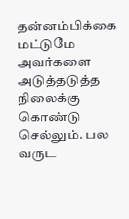தன்னம்பிக்கை மட்டுமே அவர்களை அடுத்தடுத்த நிலைக்கு கொண்டு செல்லும். பல வருட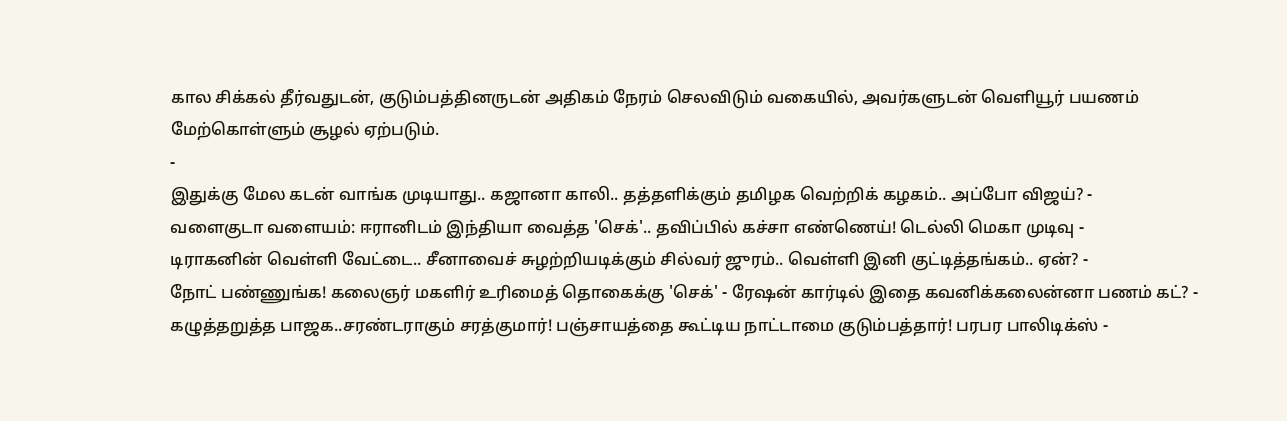கால சிக்கல் தீர்வதுடன், குடும்பத்தினருடன் அதிகம் நேரம் செலவிடும் வகையில், அவர்களுடன் வெளியூர் பயணம் மேற்கொள்ளும் சூழல் ஏற்படும்.
-
இதுக்கு மேல கடன் வாங்க முடியாது.. கஜானா காலி.. தத்தளிக்கும் தமிழக வெற்றிக் கழகம்.. அப்போ விஜய்? -
வளைகுடா வளையம்: ஈரானிடம் இந்தியா வைத்த 'செக்'.. தவிப்பில் கச்சா எண்ணெய்! டெல்லி மெகா முடிவு -
டிராகனின் வெள்ளி வேட்டை.. சீனாவைச் சுழற்றியடிக்கும் சில்வர் ஜுரம்.. வெள்ளி இனி குட்டித்தங்கம்.. ஏன்? -
நோட் பண்ணுங்க! கலைஞர் மகளிர் உரிமைத் தொகைக்கு 'செக்' - ரேஷன் கார்டில் இதை கவனிக்கலைன்னா பணம் கட்? -
கழுத்தறுத்த பாஜக..சரண்டராகும் சரத்குமார்! பஞ்சாயத்தை கூட்டிய நாட்டாமை குடும்பத்தார்! பரபர பாலிடிக்ஸ் -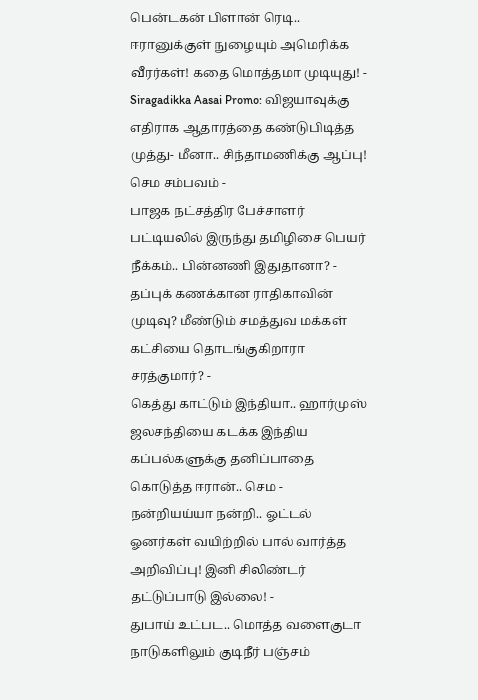பென்டகன் பிளான் ரெடி.. ஈரானுக்குள் நுழையும் அமெரிக்க வீரர்கள்! கதை மொத்தமா முடியுது! -
Siragadikka Aasai Promo: விஜயாவுக்கு எதிராக ஆதாரத்தை கண்டுபிடித்த முத்து- மீனா.. சிந்தாமணிக்கு ஆப்பு! செம சம்பவம் -
பாஜக நட்சத்திர பேச்சாளர் பட்டியலில் இருந்து தமிழிசை பெயர் நீக்கம்.. பின்னணி இதுதானா? -
தப்புக் கணக்கான ராதிகாவின் முடிவு? மீண்டும் சமத்துவ மக்கள் கட்சியை தொடங்குகிறாரா சரத்குமார்? -
கெத்து காட்டும் இந்தியா.. ஹார்முஸ் ஜலசந்தியை கடக்க இந்திய கப்பல்களுக்கு தனிப்பாதை கொடுத்த ஈரான்.. செம -
நன்றியய்யா நன்றி.. ஓட்டல் ஓனர்கள் வயிற்றில் பால் வார்த்த அறிவிப்பு! இனி சிலிண்டர் தட்டுப்பாடு இல்லை! -
துபாய் உட்பட.. மொத்த வளைகுடா நாடுகளிலும் குடிநீர் பஞ்சம்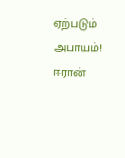ஏற்படும் அபாயம்! ஈரான்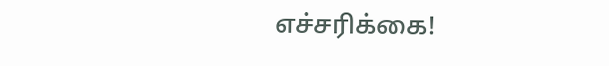எச்சரிக்கை!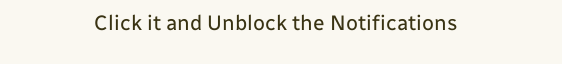Click it and Unblock the Notifications